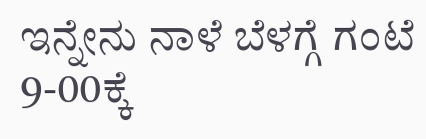ಇನ್ನೇನು ನಾಳೆ ಬೆಳಗ್ಗೆ ಗಂಟೆ 9-00ಕ್ಕೆ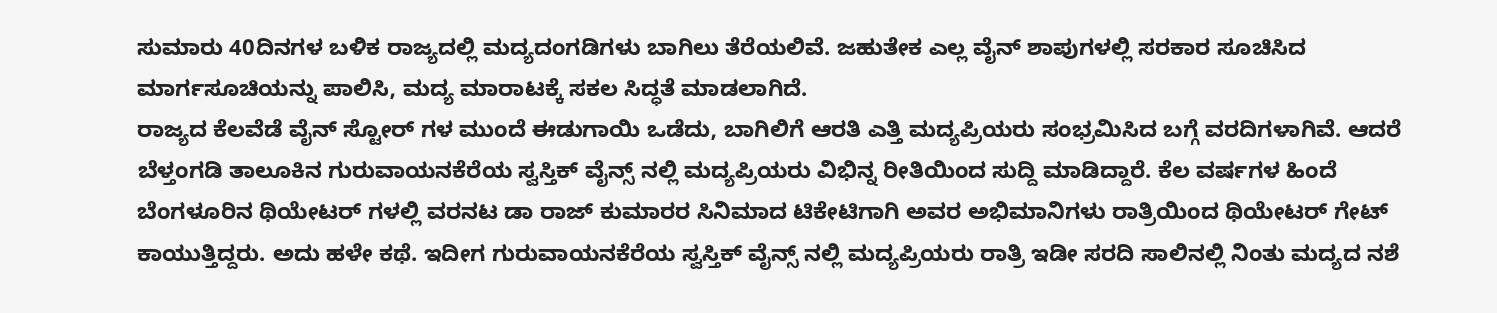ಸುಮಾರು 40ದಿನಗಳ ಬಳಿಕ ರಾಜ್ಯದಲ್ಲಿ ಮದ್ಯದಂಗಡಿಗಳು ಬಾಗಿಲು ತೆರೆಯಲಿವೆ. ಜಹುತೇಕ ಎಲ್ಲ ವೈನ್ ಶಾಪುಗಳಲ್ಲಿ ಸರಕಾರ ಸೂಚಿಸಿದ ಮಾರ್ಗಸೂಚಿಯನ್ನು ಪಾಲಿಸಿ, ಮದ್ಯ ಮಾರಾಟಕ್ಕೆ ಸಕಲ ಸಿದ್ಧತೆ ಮಾಡಲಾಗಿದೆ.
ರಾಜ್ಯದ ಕೆಲವೆಡೆ ವೈನ್ ಸ್ಟೋರ್ ಗಳ ಮುಂದೆ ಈಡುಗಾಯಿ ಒಡೆದು, ಬಾಗಿಲಿಗೆ ಆರತಿ ಎತ್ತಿ ಮದ್ಯಪ್ರಿಯರು ಸಂಭ್ರಮಿಸಿದ ಬಗ್ಗೆ ವರದಿಗಳಾಗಿವೆ. ಆದರೆ ಬೆಳ್ತಂಗಡಿ ತಾಲೂಕಿನ ಗುರುವಾಯನಕೆರೆಯ ಸ್ವಸ್ತಿಕ್ ವೈನ್ಸ್ ನಲ್ಲಿ ಮದ್ಯಪ್ರಿಯರು ವಿಭಿನ್ನ ರೀತಿಯಿಂದ ಸುದ್ದಿ ಮಾಡಿದ್ದಾರೆ. ಕೆಲ ವರ್ಷಗಳ ಹಿಂದೆ ಬೆಂಗಳೂರಿನ ಥಿಯೇಟರ್ ಗಳಲ್ಲಿ ವರನಟ ಡಾ ರಾಜ್ ಕುಮಾರರ ಸಿನಿಮಾದ ಟಿಕೇಟಿಗಾಗಿ ಅವರ ಅಭಿಮಾನಿಗಳು ರಾತ್ರಿಯಿಂದ ಥಿಯೇಟರ್ ಗೇಟ್ ಕಾಯುತ್ತಿದ್ದರು. ಅದು ಹಳೇ ಕಥೆ. ಇದೀಗ ಗುರುವಾಯನಕೆರೆಯ ಸ್ವಸ್ತಿಕ್ ವೈನ್ಸ್ ನಲ್ಲಿ ಮದ್ಯಪ್ರಿಯರು ರಾತ್ರಿ ಇಡೀ ಸರದಿ ಸಾಲಿನಲ್ಲಿ ನಿಂತು ಮದ್ಯದ ನಶೆ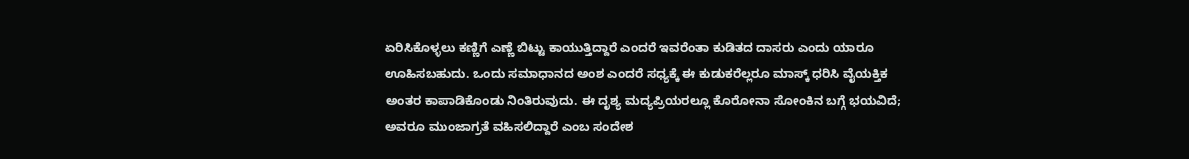ಏರಿಸಿಕೊಳ್ಳಲು ಕಣ್ಣಿಗೆ ಎಣ್ಣೆ ಬಿಟ್ಟು ಕಾಯುತ್ತಿದ್ದಾರೆ ಎಂದರೆ ಇವರೆಂತಾ ಕುಡಿತದ ದಾಸರು ಎಂದು ಯಾರೂ ಊಹಿಸಬಹುದು. ಒಂದು ಸಮಾಧಾನದ ಅಂಶ ಎಂದರೆ ಸಧ್ಯಕ್ಕೆ ಈ ಕುಡುಕರೆಲ್ಲರೂ ಮಾಸ್ಕ್ ಧರಿಸಿ ವೈಯಕ್ತಿಕ ಅಂತರ ಕಾಪಾಡಿಕೊಂಡು ನಿಂತಿರುವುದು. ಈ ದೃಶ್ಯ ಮದ್ಯಪ್ರಿಯರಲ್ಲೂ ಕೊರೋನಾ ಸೋಂಕಿನ ಬಗ್ಗೆ ಭಯವಿದೆ; ಅವರೂ ಮುಂಜಾಗ್ರತೆ ವಹಿಸಲಿದ್ದಾರೆ ಎಂಬ ಸಂದೇಶ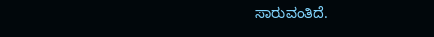ಸಾರುವಂತಿದೆ.